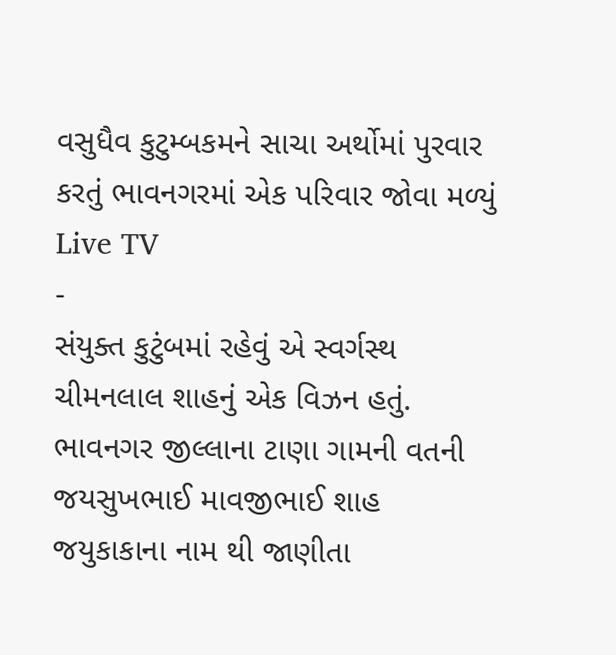વસુધૈવ કુટુમ્બકમને સાચા અર્થોમાં પુરવાર કરતું ભાવનગરમાં એક પરિવાર જોવા મળ્યું
Live TV
-
સંયુક્ત કુટુંબમાં રહેવું એ સ્વર્ગસ્થ ચીમનલાલ શાહનું એક વિઝન હતું.
ભાવનગર જીલ્લાના ટાણા ગામની વતની જયસુખભાઈ માવજીભાઈ શાહ જયુકાકાના નામ થી જાણીતા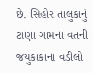છે. સિહોર તાલુકાનું ટાણા ગામના વતની જયુકાકાના વડીલો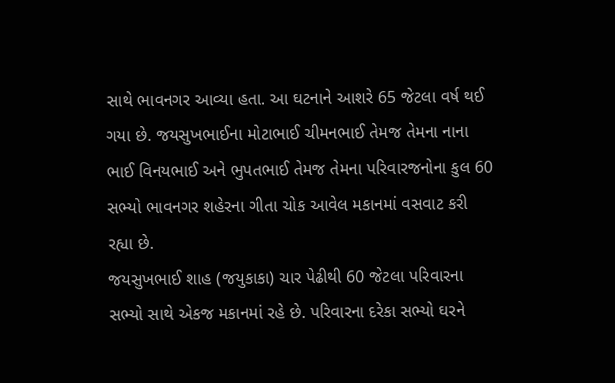સાથે ભાવનગર આવ્યા હતા. આ ઘટનાને આશરે 65 જેટલા વર્ષ થઈ ગયા છે. જયસુખભાઈના મોટાભાઈ ચીમનભાઈ તેમજ તેમના નાના ભાઈ વિનયભાઈ અને ભુપતભાઈ તેમજ તેમના પરિવારજનોના કુલ 60 સભ્યો ભાવનગર શહેરના ગીતા ચોક આવેલ મકાનમાં વસવાટ કરી રહ્યા છે.
જયસુખભાઈ શાહ (જયુકાકા) ચાર પેઢીથી 60 જેટલા પરિવારના સભ્યો સાથે એકજ મકાનમાં રહે છે. પરિવારના દરેકા સભ્યો ઘરને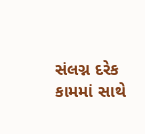સંલગ્ન દરેક કામમાં સાથે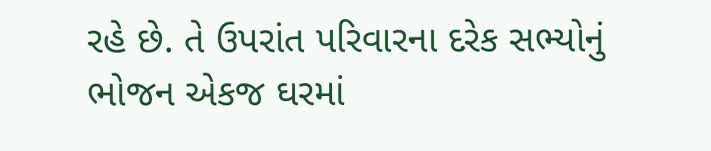રહે છે. તે ઉપરાંત પરિવારના દરેક સભ્યોનું ભોજન એકજ ઘરમાં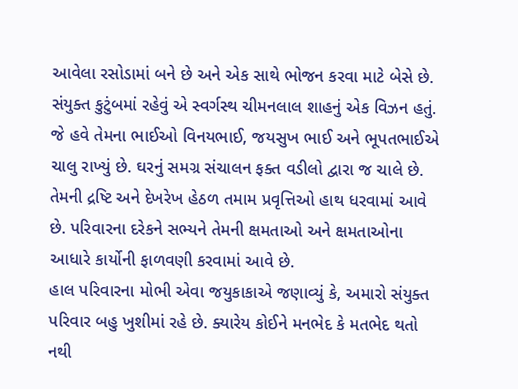આવેલા રસોડામાં બને છે અને એક સાથે ભોજન કરવા માટે બેસે છે. સંયુક્ત કુટુંબમાં રહેવું એ સ્વર્ગસ્થ ચીમનલાલ શાહનું એક વિઝન હતું. જે હવે તેમના ભાઈઓ વિનયભાઈ, જયસુખ ભાઈ અને ભૂપતભાઈએ ચાલુ રાખ્યું છે. ઘરનું સમગ્ર સંચાલન ફક્ત વડીલો દ્વારા જ ચાલે છે. તેમની દ્રષ્ટિ અને દેખરેખ હેઠળ તમામ પ્રવૃત્તિઓ હાથ ધરવામાં આવે છે. પરિવારના દરેકને સભ્યને તેમની ક્ષમતાઓ અને ક્ષમતાઓના આધારે કાર્યોની ફાળવણી કરવામાં આવે છે.
હાલ પરિવારના મોભી એવા જયુકાકાએ જણાવ્યું કે, અમારો સંયુક્ત પરિવાર બહુ ખુશીમાં રહે છે. ક્યારેય કોઈને મનભેદ કે મતભેદ થતો નથી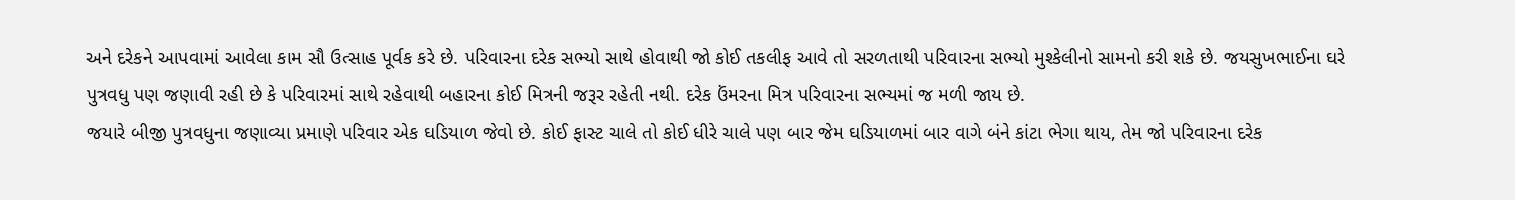અને દરેકને આપવામાં આવેલા કામ સૌ ઉત્સાહ પૂર્વક કરે છે. પરિવારના દરેક સભ્યો સાથે હોવાથી જો કોઈ તકલીફ આવે તો સરળતાથી પરિવારના સભ્યો મુશ્કેલીનો સામનો કરી શકે છે. જયસુખભાઈના ઘરે પુત્રવધુ પણ જણાવી રહી છે કે પરિવારમાં સાથે રહેવાથી બહારના કોઈ મિત્રની જરૂર રહેતી નથી. દરેક ઉંમરના મિત્ર પરિવારના સભ્યમાં જ મળી જાય છે.
જયારે બીજી પુત્રવધુના જણાવ્યા પ્રમાણે પરિવાર એક ઘડિયાળ જેવો છે. કોઈ ફાસ્ટ ચાલે તો કોઈ ધીરે ચાલે પણ બાર જેમ ઘડિયાળમાં બાર વાગે બંને કાંટા ભેગા થાય, તેમ જો પરિવારના દરેક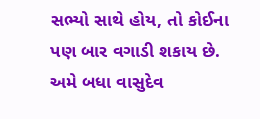સભ્યો સાથે હોય, તો કોઈના પણ બાર વગાડી શકાય છે. અમે બધા વાસુદેવ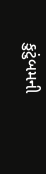કુટુંબમની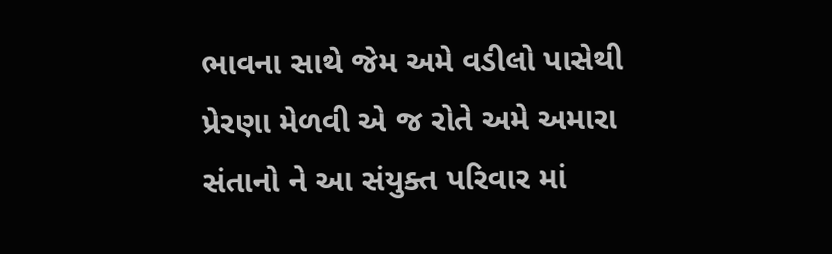ભાવના સાથે જેમ અમે વડીલો પાસેથી પ્રેરણા મેળવી એ જ રોતે અમે અમારા સંતાનો ને આ સંયુક્ત પરિવાર માં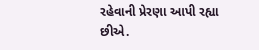રહેવાની પ્રેરણા આપી રહ્યા છીએ.